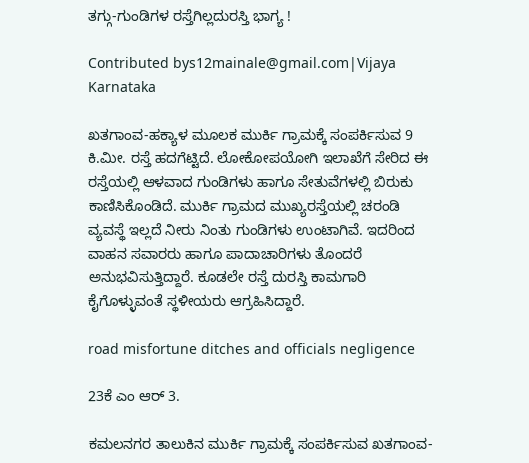ತಗ್ಗು-ಗುಂಡಿಗಳ ರಸ್ತೆಗಿಲ್ಲದುರಸ್ತಿ ಭಾಗ್ಯ !

Contributed bys12mainale@gmail.com|Vijaya Karnataka

ಖತಗಾಂವ-ಹಕ್ಯಾಳ ಮೂಲಕ ಮುರ್ಕಿ ಗ್ರಾಮಕ್ಕೆ ಸಂಪರ್ಕಿಸುವ 9 ಕಿ.ಮೀ. ರಸ್ತೆ ಹದಗೆಟ್ಟಿದೆ. ಲೋಕೋಪಯೋಗಿ ಇಲಾಖೆಗೆ ಸೇರಿದ ಈ ರಸ್ತೆಯಲ್ಲಿ ಆಳವಾದ ಗುಂಡಿಗಳು ಹಾಗೂ ಸೇತುವೆಗಳಲ್ಲಿ ಬಿರುಕು ಕಾಣಿಸಿಕೊಂಡಿದೆ. ಮುರ್ಕಿ ಗ್ರಾಮದ ಮುಖ್ಯರಸ್ತೆಯಲ್ಲಿ ಚರಂಡಿ ವ್ಯವಸ್ಥೆ ಇಲ್ಲದೆ ನೀರು ನಿಂತು ಗುಂಡಿಗಳು ಉಂಟಾಗಿವೆ. ಇದರಿಂದ ವಾಹನ ಸವಾರರು ಹಾಗೂ ಪಾದಾಚಾರಿಗಳು ತೊಂದರೆ ಅನುಭವಿಸುತ್ತಿದ್ದಾರೆ. ಕೂಡಲೇ ರಸ್ತೆ ದುರಸ್ತಿ ಕಾಮಗಾರಿ ಕೈಗೊಳ್ಳುವಂತೆ ಸ್ಥಳೀಯರು ಆಗ್ರಹಿಸಿದ್ದಾರೆ.

road misfortune ditches and officials negligence

23ಕೆ ಎಂ ಆರ್ 3.

ಕಮಲನಗರ ತಾಲುಕಿನ ಮುರ್ಕಿ ಗ್ರಾಮಕ್ಕೆ ಸಂಪರ್ಕಿಸುವ ಖತಗಾಂವ-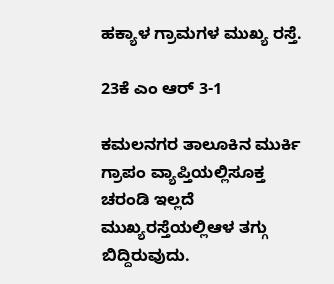ಹಕ್ಯಾಳ ಗ್ರಾಮಗಳ ಮುಖ್ಯ ರಸ್ತೆ.

23ಕೆ ಎಂ ಆರ್ 3-1

ಕಮಲನಗರ ತಾಲೂಕಿನ ಮುರ್ಕಿ ಗ್ರಾಪಂ ವ್ಯಾಪ್ತಿಯಲ್ಲಿಸೂಕ್ತ ಚರಂಡಿ ಇಲ್ಲದೆ ಮುಖ್ಯರಸ್ತೆಯಲ್ಲಿಆಳ ತಗ್ಗು ಬಿದ್ದಿರುವುದು.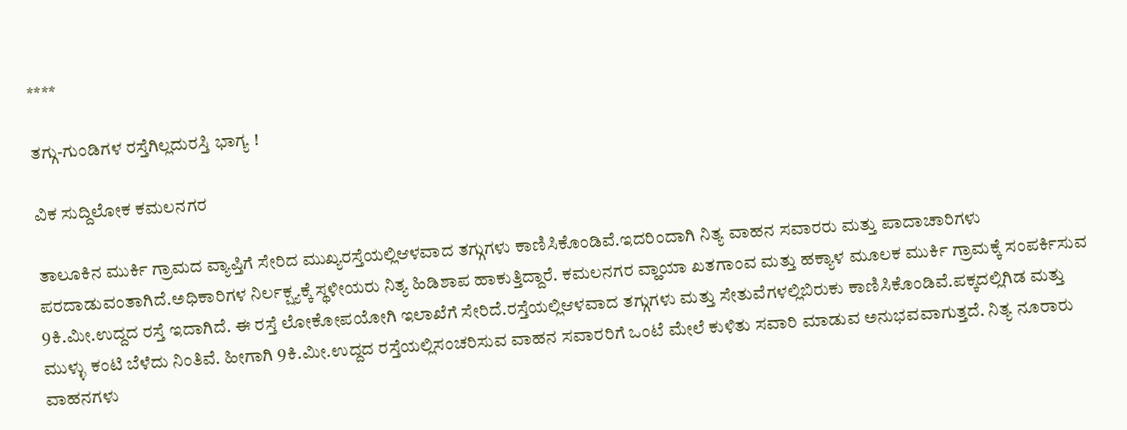****

ತಗ್ಗು-ಗುಂಡಿಗಳ ರಸ್ತೆಗಿಲ್ಲದುರಸ್ತಿ ಭಾಗ್ಯ !

ವಿಕ ಸುದ್ದಿಲೋಕ ಕಮಲನಗರ

ತಾಲೂಕಿನ ಮುರ್ಕಿ ಗ್ರಾಮದ ವ್ಯಾಪ್ತಿಗೆ ಸೇರಿದ ಮುಖ್ಯರಸ್ತೆಯಲ್ಲಿಆಳವಾದ ತಗ್ಗುಗಳು ಕಾಣಿಸಿಕೊಂಡಿವೆ.ಇದರಿಂದಾಗಿ ನಿತ್ಯ ವಾಹನ ಸವಾರರು ಮತ್ತು ಪಾದಾಚಾರಿಗಳು ಪರದಾಡುವಂತಾಗಿದೆ.ಅಧಿಕಾರಿಗಳ ನಿರ್ಲಕ್ಷ್ಯಕ್ಕೆ ಸ್ಥಳೀಯರು ನಿತ್ಯ ಹಿಡಿಶಾಪ ಹಾಕುತ್ತಿದ್ದಾರೆ. ಕಮಲನಗರ ವ್ಹಾಯಾ ಖತಗಾಂವ ಮತ್ತು ಹಕ್ಯಾಳ ಮೂಲಕ ಮುರ್ಕಿ ಗ್ರಾಮಕ್ಕೆ ಸಂಪರ್ಕಿಸುವ 9ಕಿ.ಮೀ.ಉದ್ದದ ರಸ್ತೆ ಇದಾಗಿದೆ. ಈ ರಸ್ತೆ ಲೋಕೋಪಯೋಗಿ ಇಲಾಖೆಗೆ ಸೇರಿದೆ.ರಸ್ತೆಯಲ್ಲಿಆಳವಾದ ತಗ್ಗುಗಳು ಮತ್ತು ಸೇತುವೆಗಳಲ್ಲಿಬಿರುಕು ಕಾಣಿಸಿಕೊಂಡಿವೆ.ಪಕ್ಕದಲ್ಲಿಗಿಡ ಮತ್ತು ಮುಳ್ಳು ಕಂಟಿ ಬೆಳೆದು ನಿಂತಿವೆ. ಹೀಗಾಗಿ 9ಕಿ.ಮೀ.ಉದ್ದದ ರಸ್ತೆಯಲ್ಲಿಸಂಚರಿಸುವ ವಾಹನ ಸವಾರರಿಗೆ ಒಂಟೆ ಮೇಲೆ ಕುಳಿತು ಸವಾರಿ ಮಾಡುವ ಅನುಭವವಾಗುತ್ತದೆ. ನಿತ್ಯ ನೂರಾರು ವಾಹನಗಳು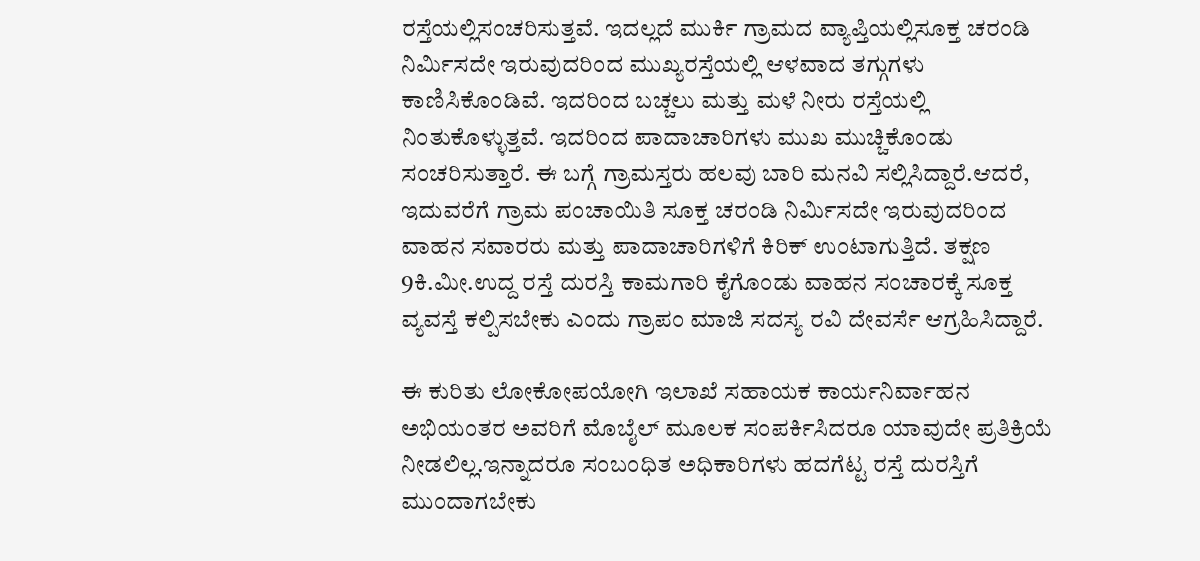ರಸ್ತೆಯಲ್ಲಿಸಂಚರಿಸುತ್ತವೆ. ಇದಲ್ಲದೆ ಮುರ್ಕಿ ಗ್ರಾಮದ ವ್ಯಾಪ್ತಿಯಲ್ಲಿಸೂಕ್ತ ಚರಂಡಿ ನಿರ್ಮಿಸದೇ ಇರುವುದರಿಂದ ಮುಖ್ಯರಸ್ತೆಯಲ್ಲಿ ಆಳವಾದ ತಗ್ಗುಗಳು ಕಾಣಿಸಿಕೊಂಡಿವೆ. ಇದರಿಂದ ಬಚ್ಚಲು ಮತ್ತು ಮಳೆ ನೀರು ರಸ್ತೆಯಲ್ಲಿ ನಿಂತುಕೊಳ್ಳುತ್ತವೆ. ಇದರಿಂದ ಪಾದಾಚಾರಿಗಳು ಮುಖ ಮುಚ್ಚಿಕೊಂಡು ಸಂಚರಿಸುತ್ತಾರೆ. ಈ ಬಗ್ಗೆ ಗ್ರಾಮಸ್ತರು ಹಲವು ಬಾರಿ ಮನವಿ ಸಲ್ಲಿಸಿದ್ದಾರೆ.ಆದರೆ, ಇದುವರೆಗೆ ಗ್ರಾಮ ಪಂಚಾಯಿತಿ ಸೂಕ್ತ ಚರಂಡಿ ನಿರ್ಮಿಸದೇ ಇರುವುದರಿಂದ ವಾಹನ ಸವಾರರು ಮತ್ತು ಪಾದಾಚಾರಿಗಳಿಗೆ ಕಿರಿಕ್ ಉಂಟಾಗುತ್ತಿದೆ. ತಕ್ಷಣ 9ಕಿ.ಮೀ.ಉದ್ದ ರಸ್ತೆ ದುರಸ್ತಿ ಕಾಮಗಾರಿ ಕೈಗೊಂಡು ವಾಹನ ಸಂಚಾರಕ್ಕೆ ಸೂಕ್ತ ವ್ಯವಸ್ತೆ ಕಲ್ಪಿಸಬೇಕು ಎಂದು ಗ್ರಾಪಂ ಮಾಜಿ ಸದಸ್ಯ ರವಿ ದೇವರ್ಸೆ ಆಗ್ರಹಿಸಿದ್ದಾರೆ.

ಈ ಕುರಿತು ಲೋಕೋಪಯೋಗಿ ಇಲಾಖೆ ಸಹಾಯಕ ಕಾರ್ಯನಿರ್ವಾಹನ ಅಭಿಯಂತರ ಅವರಿಗೆ ಮೊಬೈಲ್ ಮೂಲಕ ಸಂಪರ್ಕಿಸಿದರೂ ಯಾವುದೇ ಪ್ರತಿಕ್ರಿಯೆ ನೀಡಲಿಲ್ಲ.ಇನ್ನಾದರೂ ಸಂಬಂಧಿತ ಅಧಿಕಾರಿಗಳು ಹದಗೆಟ್ಟ ರಸ್ತೆ ದುರಸ್ತಿಗೆ ಮುಂದಾಗಬೇಕು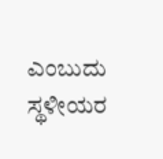ಎಂಬುದು ಸ್ಥಳೀಯರ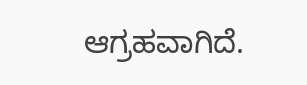ಆಗ್ರಹವಾಗಿದೆ.